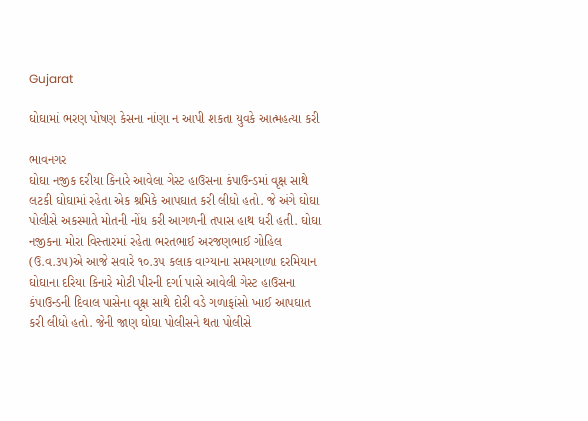Gujarat

ઘોઘામાં ભરણ પોષણ કેસના નાંણા ન આપી શકતા યુવકે આત્મહત્યા કરી

ભાવનગર
ઘોઘા નજીક દરીયા કિનારે આવેલા ગેસ્ટ હાઉસના કંપાઉન્ડમાં વૃક્ષ સાથે લટકી ઘોઘામાં રહેતા એક શ્રમિકે આપઘાત કરી લીધો હતો. જે અંગે ઘોઘા પોલીસે અકસ્માતે મોતની નોંધ કરી આગળની તપાસ હાથ ધરી હતી. ઘોઘા નજીકના મોરા વિસ્તારમાં રહેતા ભરતભાઈ અરજણભાઈ ગોહિલ (ઉ.વ.૩૫)એ આજે સવારે ૧૦.૩૫ કલાક વાગ્યાના સમયગાળા દરમિયાન ઘોઘાના દરિયા કિનારે મોટી પીરની દર્ગા પાસે આવેલી ગેસ્ટ હાઉસના કંપાઉન્ડની દિવાલ પાસેના વૃક્ષ સાથે દોરી વડે ગળાફાંસો ખાઈ આપઘાત કરી લીધો હતો. જેની જાણ ઘોઘા પોલીસને થતા પોલીસે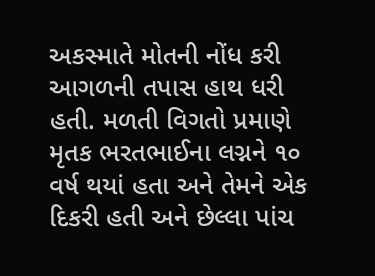અકસ્માતે મોતની નોંધ કરી આગળની તપાસ હાથ ધરી હતી. મળતી વિગતો પ્રમાણે મૃતક ભરતભાઈના લગ્નને ૧૦ વર્ષ થયાં હતા અને તેમને એક દિકરી હતી અને છેલ્લા પાંચ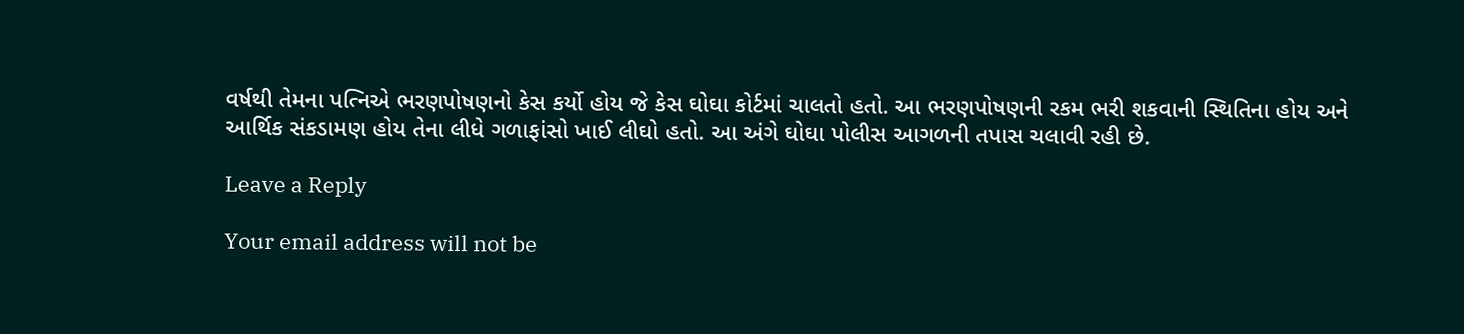વર્ષથી તેમના પત્નિએ ભરણપોષણનો કેસ કર્યો હોય જે કેસ ઘોઘા કોર્ટમાં ચાલતો હતો. આ ભરણપોષણની રકમ ભરી શકવાની સ્થિતિના હોય અને આર્થિક સંકડામણ હોય તેના લીધે ગળાફાંસો ખાઈ લીઘો હતો. આ અંગે ઘોઘા પોલીસ આગળની તપાસ ચલાવી રહી છે.

Leave a Reply

Your email address will not be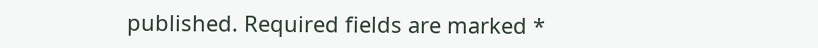published. Required fields are marked *